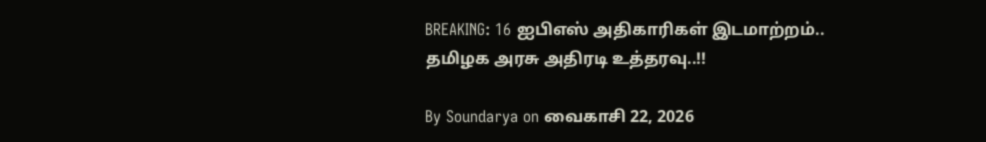BREAKING: 16 ஐபிஎஸ் அதிகாரிகள் இடமாற்றம்.. தமிழக அரசு அதிரடி உத்தரவு..!!

By Soundarya on வைகாசி 22, 2026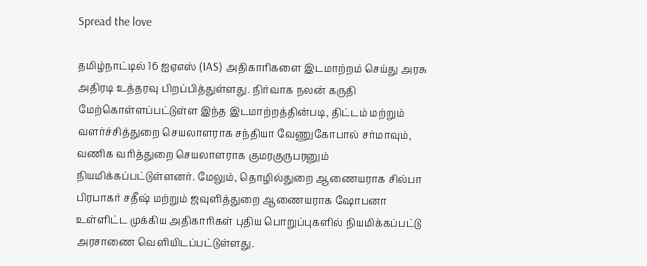Spread the love

தமிழ்நாட்டில் 16 ஐஏஎஸ் (IAS) அதிகாரிகளை இடமாற்றம் செய்து அரசு அதிரடி உத்தரவு பிறப்பித்துள்ளது. நிர்வாக நலன் கருதி மேற்கொள்ளப்பட்டுள்ள இந்த இடமாற்றத்தின்படி, திட்டம் மற்றும் வளர்ச்சித்துறை செயலாளராக சந்தியா வேணுகோபால் சர்மாவும், வணிக வரித்துறை செயலாளராக குமரகுருபரனும் நியமிக்கப்பட்டுள்ளனர். மேலும், தொழில்துறை ஆணையராக சில்பா பிரபாகர் சதீஷ் மற்றும் ஜவுளித்துறை ஆணையராக ஷோபனா உள்ளிட்ட முக்கிய அதிகாரிகள் புதிய பொறுப்புகளில் நியமிக்கப்பட்டு அரசாணை வெளியிடப்பட்டுள்ளது.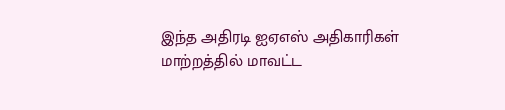இந்த அதிரடி ஐஏஎஸ் அதிகாரிகள் மாற்றத்தில் மாவட்ட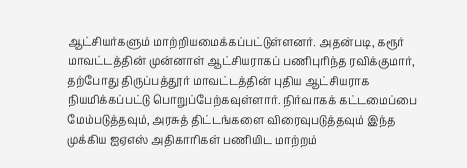ஆட்சியர்களும் மாற்றியமைக்கப்பட்டுள்ளனர். அதன்படி, கரூர் மாவட்டத்தின் முன்னாள் ஆட்சியராகப் பணிபுரிந்த ரவிக்குமார், தற்போது திருப்பத்தூர் மாவட்டத்தின் புதிய ஆட்சியராக நியமிக்கப்பட்டு பொறுப்பேற்கவுள்ளார். நிர்வாகக் கட்டமைப்பை மேம்படுத்தவும், அரசுத் திட்டங்களை விரைவுபடுத்தவும் இந்த முக்கிய ஐஏஎஸ் அதிகாரிகள் பணியிட மாற்றம்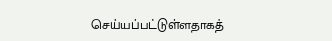செய்யப்பட்டுள்ளதாகத்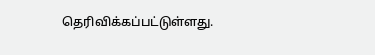தெரிவிக்கப்பட்டுள்ளது.